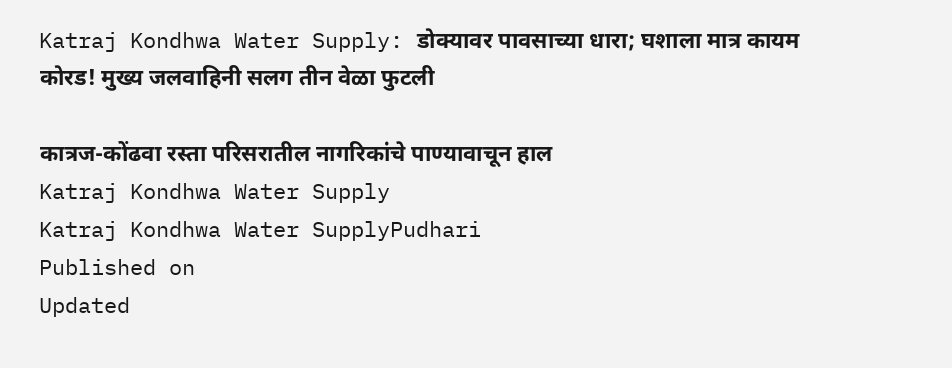Katraj Kondhwa Water Supply: डोक्यावर पावसाच्या धारा; घशाला मात्र कायम कोरड! मुख्य जलवाहिनी सलग तीन वेळा फुटली

कात्रज-कोंढवा रस्ता परिसरातील नागरिकांचे पाण्यावाचून हाल
Katraj Kondhwa Water Supply
Katraj Kondhwa Water SupplyPudhari
Published on
Updated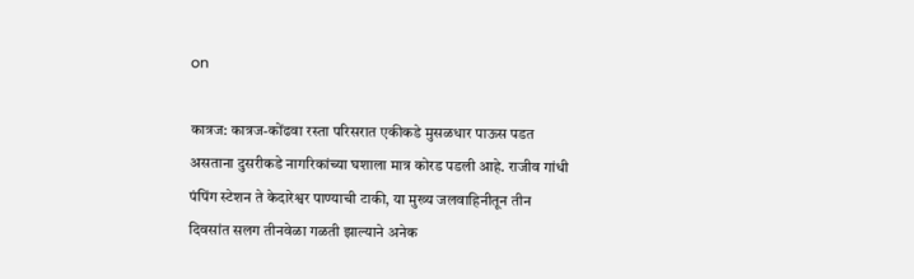on

कात्रज: कात्रज-कोंढवा रस्ता परिसरात एकीकडे मुसळधार पाऊस पडत असताना दुसरीकडे नागरिकांच्या घशाला मात्र कोरड पडली आहे. राजीव गांधी पंपिंग स्टेशन ते केदारेश्वर पाण्याची टाकी, या मुख्य जलवाहिनीतून तीन दिवसांत सलग तीनवेळा गळती झाल्याने अनेक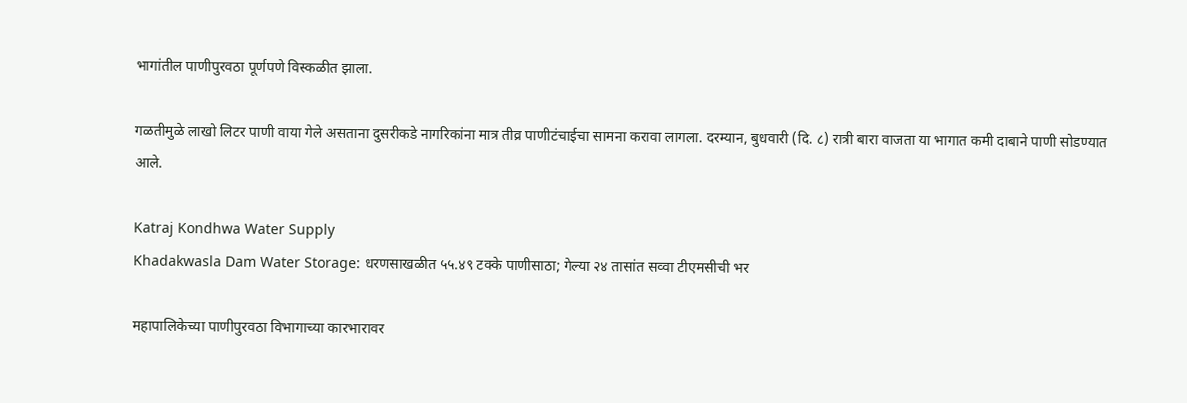भागांतील पाणीपुरवठा पूर्णपणे विस्कळीत झाला.

गळतीमुळे लाखो लिटर पाणी वाया गेले असताना दुसरीकडे नागरिकांना मात्र तीव्र पाणीटंचाईचा सामना करावा लागला. दरम्यान, बुधवारी (दि. ८) रात्री बारा वाजता या भागात कमी दाबाने पाणी सोडण्यात आले.

Katraj Kondhwa Water Supply
Khadakwasla Dam Water Storage: धरणसाखळीत ५५.४९ टक्के पाणीसाठा; गेल्या २४ तासांत सव्वा टीएमसीची भर

महापालिकेच्या पाणीपुरवठा विभागाच्या कारभारावर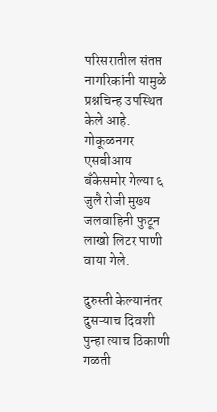परिसरातील संतप्त नागरिकांनी यामुळे प्रश्नचिन्ह उपस्थित केले आहे. गोकूळनगर एसबीआय बँकेसमोर गेल्या ६ जुलै रोजी मुख्य जलवाहिनी फुटून लाखो लिटर पाणी वाया गेले.

दुरुस्ती केल्यानंतर दुसऱ्याच दिवशी पुन्हा त्याच ठिकाणी गळती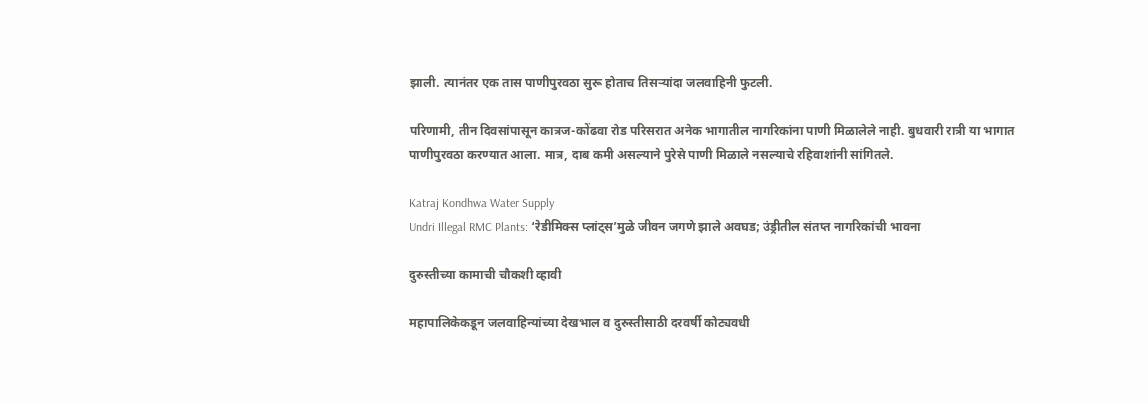झाली. त्यानंतर एक तास पाणीपुरवठा सुरू होताच तिसऱ्यांदा जलवाहिनी फुटली.

परिणामी, तीन दिवसांपासून कात्रज-कोंढवा रोड परिसरात अनेक भागातील नागरिकांना पाणी मिळालेले नाही. बुधवारी रात्री या भागात पाणीपुरवठा करण्यात आला. मात्र, दाब कमी असल्याने पुरेसे पाणी मिळाले नसल्याचे रहिवाशांनी सांगितले.

Katraj Kondhwa Water Supply
Undri Illegal RMC Plants: ‘रेडीमिक्स प्लांट्स’मुळे जीवन जगणे झाले अवघड; उंड्रीतील संतप्त नागरिकांची भावना

दुरुस्तीच्या कामाची चौकशी व्हावी

महापालिकेकडून जलवाहिन्यांच्या देखभाल व दुरुस्तीसाठी दरवर्षी कोट्यवधी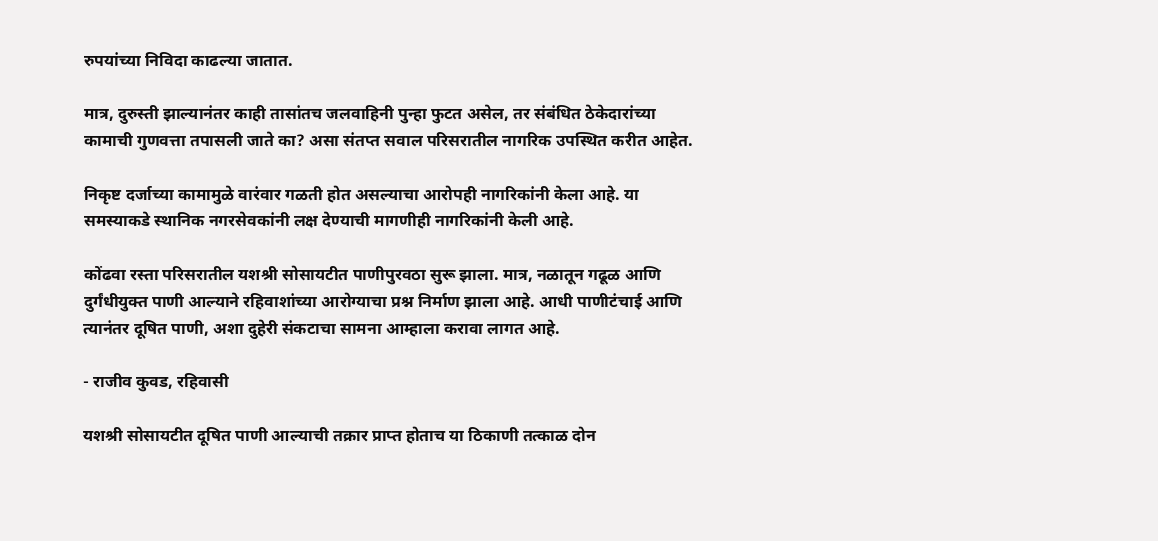रुपयांच्या निविदा काढल्या जातात.

मात्र, दुरुस्ती झाल्यानंतर काही तासांतच जलवाहिनी पुन्हा फुटत असेल, तर संबंधित ठेकेदारांच्या कामाची गुणवत्ता तपासली जाते का? असा संतप्त सवाल परिसरातील नागरिक उपस्थित करीत आहेत.

निकृष्ट दर्जाच्या कामामुळे वारंवार गळती होत असल्याचा आरोपही नागरिकांनी केला आहे. या समस्याकडे स्थानिक नगरसेवकांनी लक्ष देण्याची मागणीही नागरिकांनी केली आहे.

कोंढवा रस्ता परिसरातील यशश्री सोसायटीत पाणीपुरवठा सुरू झाला. मात्र, नळातून गढूळ आणि दुर्गंधीयुक्त पाणी आल्याने रहिवाशांच्या आरोग्याचा प्रश्न निर्माण झाला आहे. आधी पाणीटंचाई आणि त्यानंतर दूषित पाणी, अशा दुहेरी संकटाचा सामना आम्हाला करावा लागत आहे.

- राजीव कुवड, रहिवासी

यशश्री सोसायटीत दूषित पाणी आल्याची तक्रार प्राप्त होताच या ठिकाणी तत्काळ दोन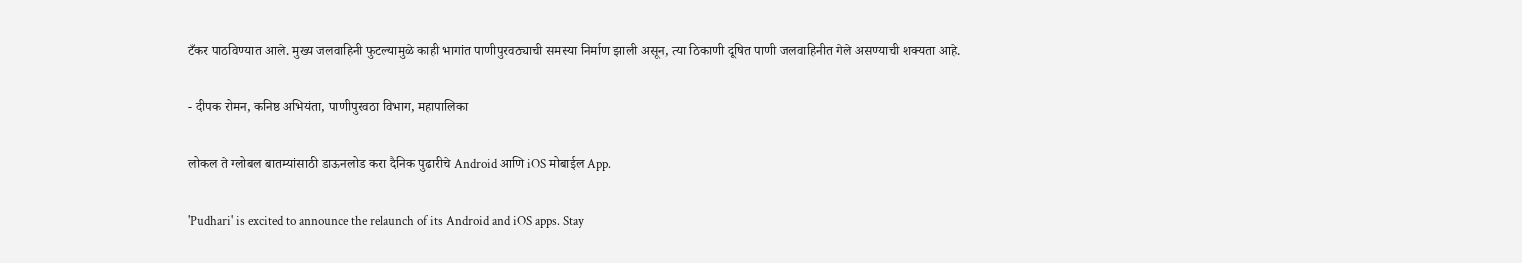टँकर पाठविण्यात आले. मुख्य जलवाहिनी फुटल्यामुळे काही भागांत पाणीपुरवठ्याची समस्या निर्माण झाली असून, त्या ठिकाणी दूषित पाणी जलवाहिनीत गेले असण्याची शक्यता आहे.

- दीपक रोमन, कनिष्ठ अभियंता, पाणीपुरवठा विभाग, महापालिका

लोकल ते ग्लोबल बातम्यांसाठी डाऊनलोड करा दैनिक पुढारीचे Android आणि iOS मोबाईल App.

'Pudhari' is excited to announce the relaunch of its Android and iOS apps. Stay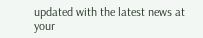updated with the latest news at your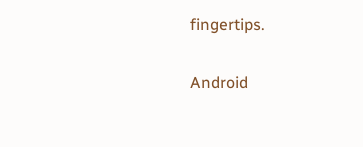fingertips.

Android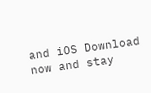and iOS Download now and stay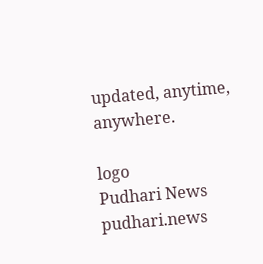updated, anytime, anywhere.

logo
Pudhari News
pudhari.news